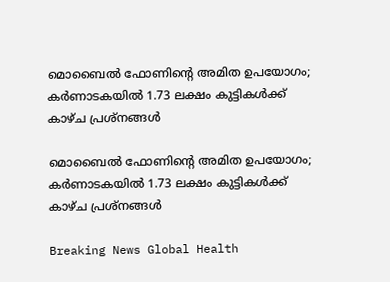മൊബൈല്‍ ഫോണിന്റെ അമിത ഉപയോഗം; കര്‍ണാടകയില്‍ 1.73 ലക്ഷം കുട്ടികള്‍ക്ക് കാഴ്ച പ്രശ്നങ്ങള്‍

മൊബൈല്‍ ഫോണിന്റെ അമിത ഉപയോഗം; കര്‍ണാടകയില്‍ 1.73 ലക്ഷം കുട്ടികള്‍ക്ക് കാഴ്ച പ്രശ്നങ്ങള്‍

Breaking News Global Health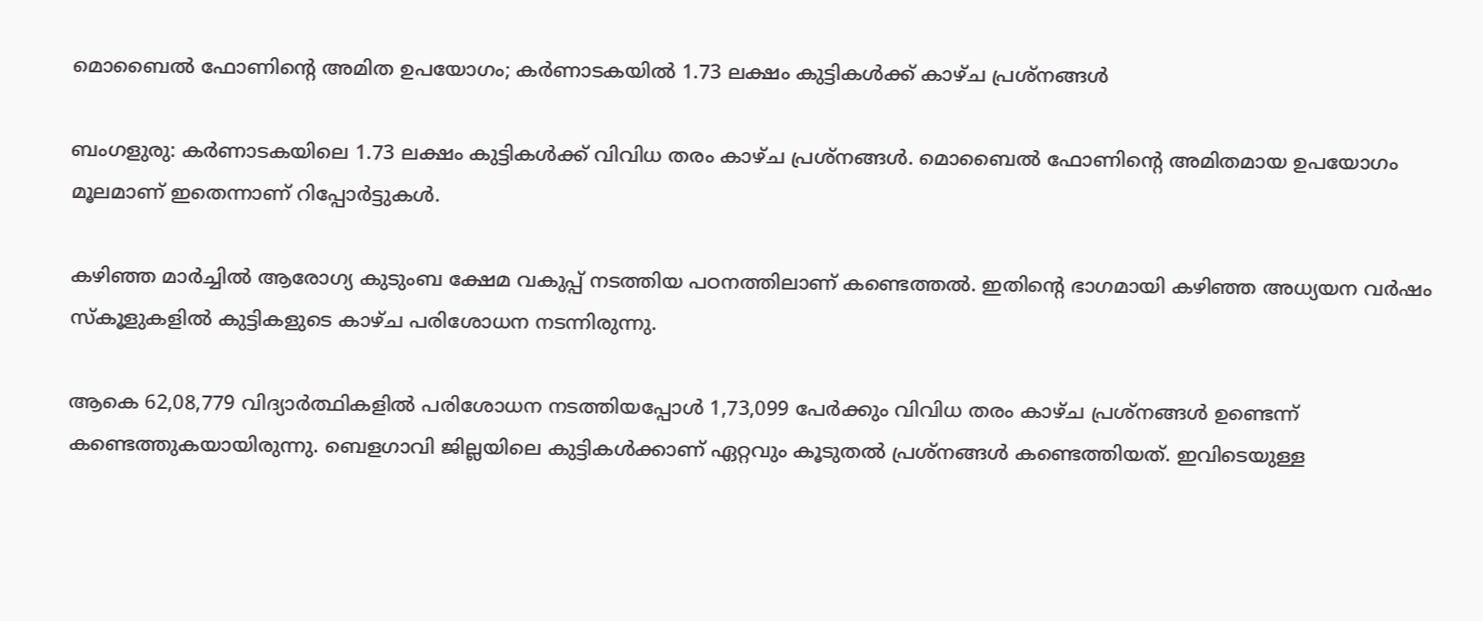മൊബൈല്‍ ഫോണിന്റെ അമിത ഉപയോഗം; കര്‍ണാടകയില്‍ 1.73 ലക്ഷം കുട്ടികള്‍ക്ക് കാഴ്ച പ്രശ്നങ്ങള്‍

ബംഗളുരു: കര്‍ണാടകയിലെ 1.73 ലക്ഷം കുട്ടികള്‍ക്ക് വിവിധ തരം കാഴ്ച പ്രശ്നങ്ങള്‍. മൊബൈല്‍ ഫോണിന്റെ അമിതമായ ഉപയോഗം മൂലമാണ് ഇതെന്നാണ് റിപ്പോര്‍ട്ടുകള്‍.

കഴിഞ്ഞ മാര്‍ച്ചില്‍ ആരോഗ്യ കുടുംബ ക്ഷേമ വകുപ്പ് നടത്തിയ പഠനത്തിലാണ് കണ്ടെത്തല്‍. ഇതിന്റെ ഭാഗമായി കഴിഞ്ഞ അധ്യയന വര്‍ഷം സ്കൂളുകളില്‍ കുട്ടികളുടെ കാഴ്ച പരിശോധന നടന്നിരുന്നു.

ആകെ 62,08,779 വിദ്യാര്‍ത്ഥികളില്‍ പരിശോധന നടത്തിയപ്പോള്‍ 1,73,099 പേര്‍ക്കും വിവിധ തരം കാഴ്ച പ്രശ്നങ്ങള്‍ ഉണ്ടെന്ന് കണ്ടെത്തുകയായിരുന്നു. ബെളഗാവി ജില്ലയിലെ കുട്ടികള്‍ക്കാണ് ഏറ്റവും കൂടുതല്‍ പ്രശ്നങ്ങള്‍ കണ്ടെത്തിയത്. ഇവിടെയുള്ള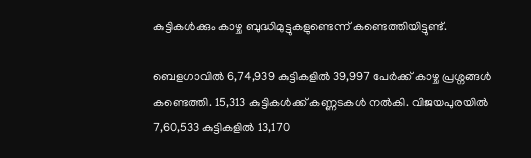കുട്ടികള്‍ക്കും കാഴ്ച ബുദ്ധിമുട്ടുകളുണ്ടെന്ന് കണ്ടെത്തിയിട്ടുണ്ട്.

ബെളഗാവില്‍ 6,74,939 കുട്ടികളില്‍ 39,997 പേര്‍ക്ക് കാഴ്ച പ്രശ്നങ്ങള്‍ കണ്ടെത്തി. 15,313 കുട്ടികള്‍ക്ക് കണ്ണടകള്‍ നല്‍കി. വിജയപുരയില്‍ 7,60,533 കുട്ടികളില്‍ 13,170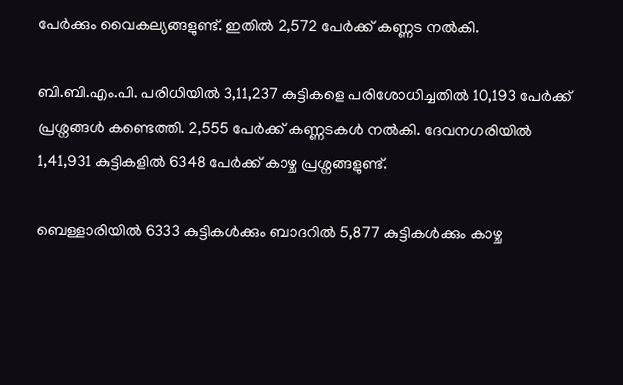പേര്‍ക്കും വൈകല്യങ്ങളുണ്ട്. ഇതില്‍ 2,572 പേര്‍ക്ക് കണ്ണട നല്‍കി.

ബി.ബി.എം.പി. പരിധിയില്‍ 3,11,237 കുട്ടികളെ പരിശോധിച്ചതില്‍ 10,193 പേര്‍ക്ക് പ്രശ്നങ്ങള്‍ കണ്ടെത്തി. 2,555 പേര്‍ക്ക് കണ്ണടകള്‍ നല്‍കി. ദേവനഗരിയില്‍ 1,41,931 കുട്ടികളില്‍ 6348 പേര്‍ക്ക് കാഴ്ച പ്രശ്നങ്ങളുണ്ട്.

ബെള്ളാരിയില്‍ 6333 കുട്ടികള്‍ക്കും ബാദറില്‍ 5,877 കുട്ടികള്‍ക്കും കാഴ്ച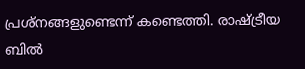പ്രശ്നങ്ങളുണ്ടെന്ന് കണ്ടെത്തി. രാഷ്ട്രീയ ബില്‍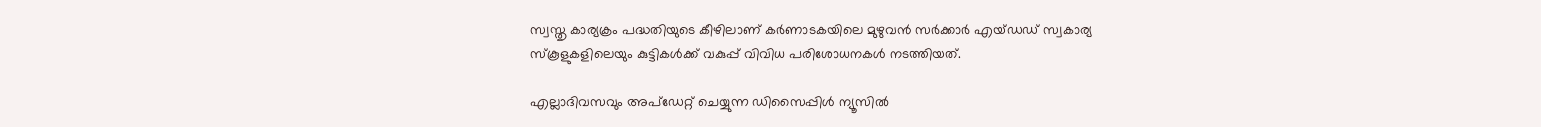സ്വസ്തൃ കാര്യക്രം പദ്ധതിയുടെ കീഴിലാണ് കര്‍ണാടകയിലെ മുഴുവന്‍ സര്‍ക്കാര്‍ എയ്ഡഡ് സ്വകാര്യ സ്കൂളുകളിലെയും കുട്ടികള്‍ക്ക് വകുപ്പ് വിവിധ പരിശോധനകള്‍ നടത്തിയത്.

എല്ലാദിവസവും അപ്ഡേറ്റ് ചെയ്യുന്ന ഡിസൈപ്പിൾ ന്യൂസിൽ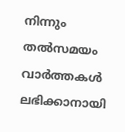നിന്നും തൽസമയം വാർത്തകൾ ലഭിക്കാനായി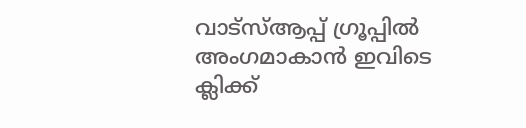വാട്സ്ആപ്പ് ഗ്രൂപ്പിൽ അംഗമാകാൻ ഇവിടെ ക്ലിക്ക്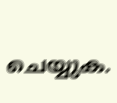ചെയ്യുക.